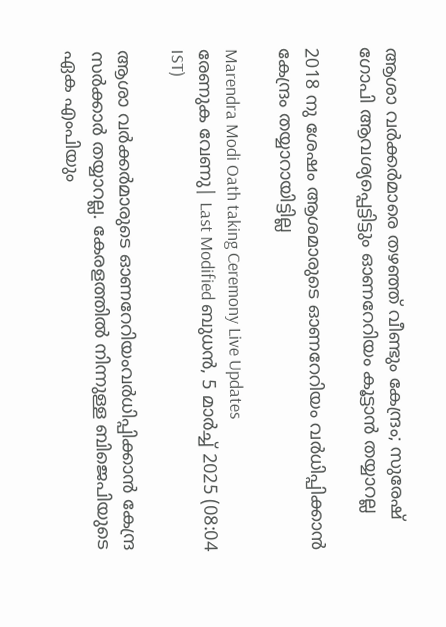ആശാ വര്‍ക്കര്‍മാരെ തഴഞ്ഞ് വീണ്ടും കേന്ദ്രം; സുരേഷ് ഗോപി ആവശ്യപ്പെട്ടിട്ടും ഓണറേറിയം കൂട്ടാന്‍ തയ്യാറല്ല

2018 നു ശേഷം ആശമാരുടെ ഓണറേറിയം വര്‍ധിപ്പിക്കാന്‍ കേന്ദ്രം തയ്യാറായിട്ടില്ല

Marendra Modi Oath taking Ceremony Live Updates
രേണുക വേണു| Last Modified ബുധന്‍, 5 മാര്‍ച്ച് 2025 (08:04 IST)

ആശാ വര്‍ക്കര്‍മാരുടെ ഓണറേറിയംവര്‍ധിപ്പിക്കാന്‍ കേന്ദ്ര സര്‍ക്കാര്‍ തയ്യാറല്ല. കേരളത്തില്‍ നിന്നുള്ള ബിജെപിയുടെ ഏക എംപിയും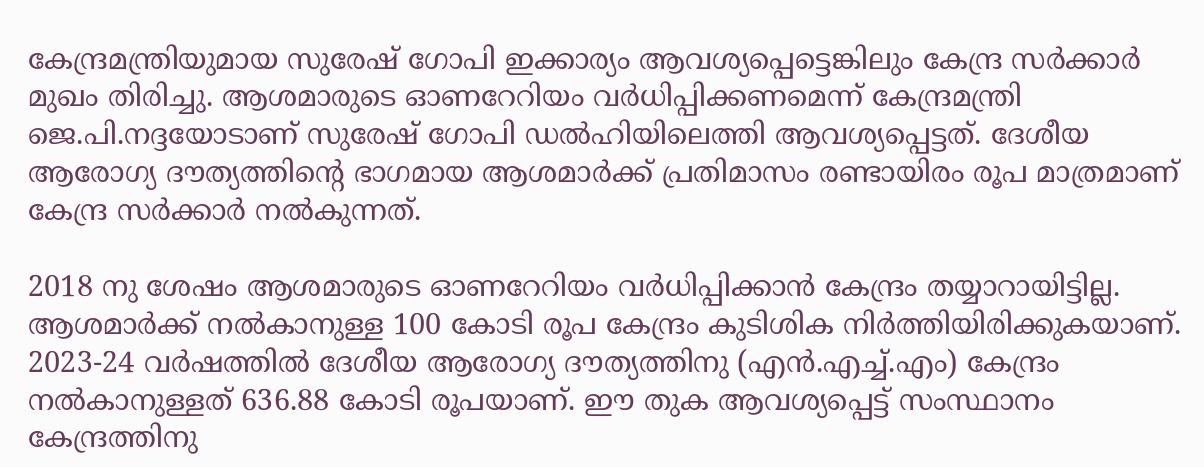കേന്ദ്രമന്ത്രിയുമായ സുരേഷ് ഗോപി ഇക്കാര്യം ആവശ്യപ്പെട്ടെങ്കിലും കേന്ദ്ര സര്‍ക്കാര്‍ മുഖം തിരിച്ചു. ആശമാരുടെ ഓണറേറിയം വര്‍ധിപ്പിക്കണമെന്ന് കേന്ദ്രമന്ത്രി ജെ.പി.നദ്ദയോടാണ് സുരേഷ് ഗോപി ഡല്‍ഹിയിലെത്തി ആവശ്യപ്പെട്ടത്. ദേശീയ ആരോഗ്യ ദൗത്യത്തിന്റെ ഭാഗമായ ആശമാര്‍ക്ക് പ്രതിമാസം രണ്ടായിരം രൂപ മാത്രമാണ് കേന്ദ്ര സര്‍ക്കാര്‍ നല്‍കുന്നത്.

2018 നു ശേഷം ആശമാരുടെ ഓണറേറിയം വര്‍ധിപ്പിക്കാന്‍ കേന്ദ്രം തയ്യാറായിട്ടില്ല. ആശമാര്‍ക്ക് നല്‍കാനുള്ള 100 കോടി രൂപ കേന്ദ്രം കുടിശിക നിര്‍ത്തിയിരിക്കുകയാണ്. 2023-24 വര്‍ഷത്തില്‍ ദേശീയ ആരോഗ്യ ദൗത്യത്തിനു (എന്‍.എച്ച്.എം) കേന്ദ്രം നല്‍കാനുള്ളത് 636.88 കോടി രൂപയാണ്. ഈ തുക ആവശ്യപ്പെട്ട് സംസ്ഥാനം കേന്ദ്രത്തിനു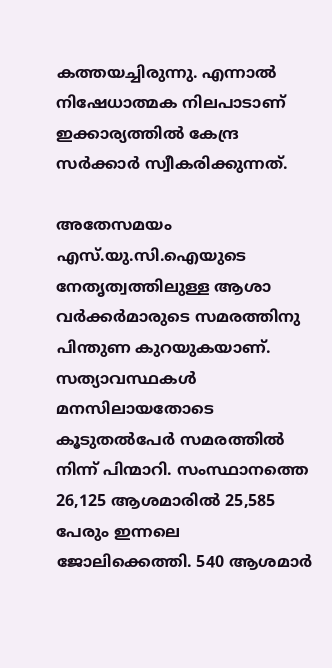കത്തയച്ചിരുന്നു. എന്നാല്‍ നിഷേധാത്മക നിലപാടാണ് ഇക്കാര്യത്തില്‍ കേന്ദ്ര സര്‍ക്കാര്‍ സ്വീകരിക്കുന്നത്.

അതേസമയം എസ്.യു.സി.ഐയുടെ നേതൃത്വത്തിലുള്ള ആശാ വര്‍ക്കര്‍മാരുടെ സമരത്തിനു പിന്തുണ കുറയുകയാണ്. സത്യാവസ്ഥകള്‍ മനസിലായതോടെ കൂടുതല്‍പേര്‍ സമരത്തില്‍ നിന്ന് പിന്മാറി. സംസ്ഥാനത്തെ 26,125 ആശമാരില്‍ 25,585 പേരും ഇന്നലെ ജോലിക്കെത്തി. 540 ആശമാര്‍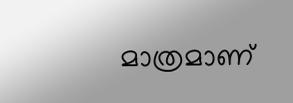മാത്രമാണ്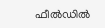ഫീല്‍ഡില്‍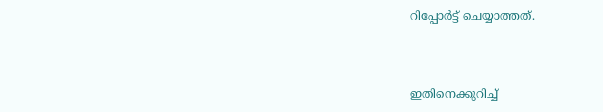റിപ്പോര്‍ട്ട് ചെയ്യാത്തത്.



ഇതിനെക്കുറിച്ച്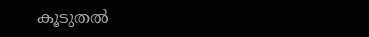കൂടുതല്‍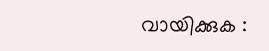വായിക്കുക :